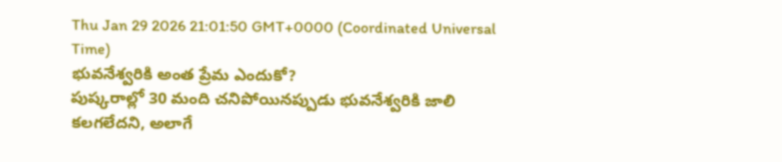Thu Jan 29 2026 21:01:50 GMT+0000 (Coordinated Universal Time)
భువనేశ్వరికి అంత ప్రేమ ఎందుకో?
పుష్కరాల్లో 30 మంది చనిపోయినప్పుడు భువనేశ్వరికి జాలి కలగలేదని, అలాగే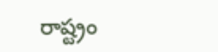రాష్ట్రం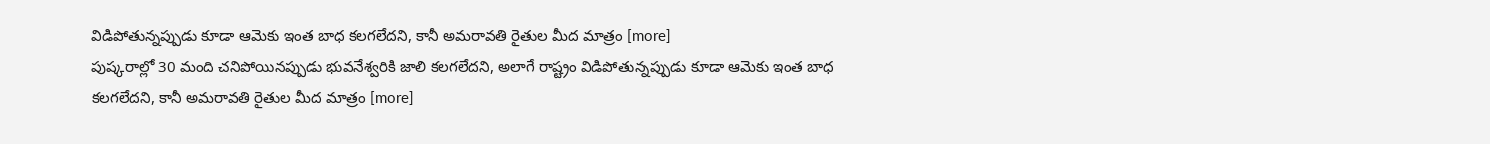విడిపోతున్నప్పుడు కూడా ఆమెకు ఇంత బాధ కలగలేదని, కానీ అమరావతి రైతుల మీద మాత్రం [more]
పుష్కరాల్లో 30 మంది చనిపోయినప్పుడు భువనేశ్వరికి జాలి కలగలేదని, అలాగే రాష్ట్రం విడిపోతున్నప్పుడు కూడా ఆమెకు ఇంత బాధ కలగలేదని, కానీ అమరావతి రైతుల మీద మాత్రం [more]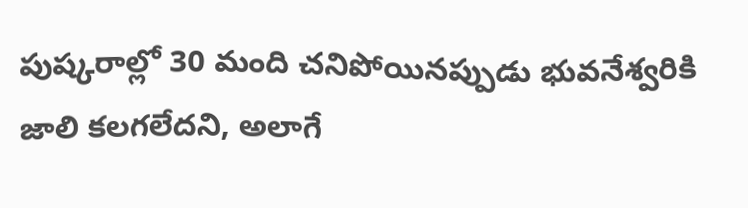పుష్కరాల్లో 30 మంది చనిపోయినప్పుడు భువనేశ్వరికి జాలి కలగలేదని, అలాగే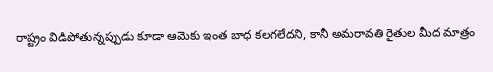రాష్ట్రం విడిపోతున్నప్పుడు కూడా ఆమెకు ఇంత బాధ కలగలేదని, కానీ అమరావతి రైతుల మీద మాత్రం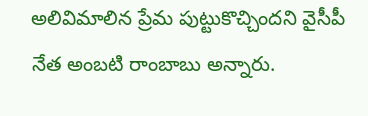అలివిమాలిన ప్రేమ పుట్టుకొచ్చిందని వైసీపీ నేత అంబటి రాంబాబు అన్నారు.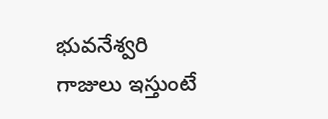భువనేశ్వరి గాజులు ఇస్తుంటే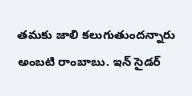తమకు జాలి కలుగుతుందన్నారు అంబటి రాంబాబు. ఇన్ సైడర్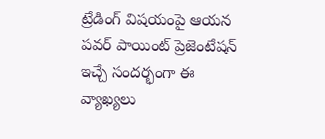ట్రేడింగ్ విషయంపై ఆయన పవర్ పాయింట్ ప్రెజెంటేషన్ ఇచ్చే సందర్భంగా ఈ వ్యాఖ్యలు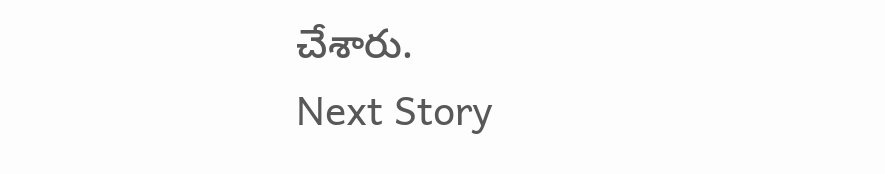చేశారు.
Next Story